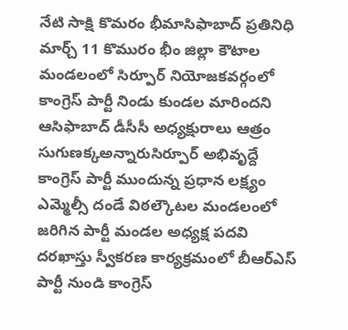నేటి సాక్షి కొమరం భీమాసిఫాబాద్ ప్రతినిధి మార్చ్ 11 కొమురం భీం జిల్లా కౌటాల మండలంలో సిర్పూర్ నియోజకవర్గంలో కాంగ్రెస్ పార్టీ నిండు కుండల మారిందని ఆసిఫాబాద్ డీసీసీ అధ్యక్షురాలు ఆత్రం సుగుణక్కఅన్నారుసిర్పూర్ అభివృద్దే కాంగ్రెస్ పార్టీ ముందున్న ప్రధాన లక్ష్యం ఎమ్మెల్సీ దండే విఠల్కౌటల మండలంలో జరిగిన పార్టీ మండల అధ్యక్ష పదవి దరఖాస్తు స్వీకరణ కార్యక్రమంలో బీఆర్ఎస్ పార్టీ నుండి కాంగ్రెస్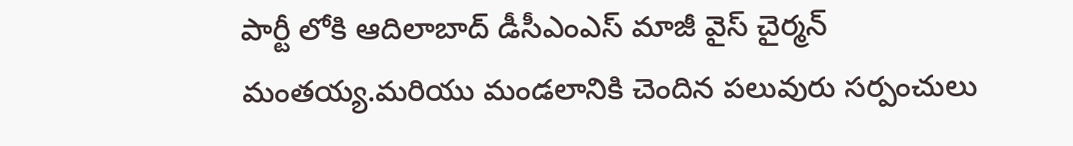పార్టీ లోకి ఆదిలాబాద్ డీసీఎంఎస్ మాజీ వైస్ చైర్మన్ మంతయ్య.మరియు మండలానికి చెందిన పలువురు సర్పంచులు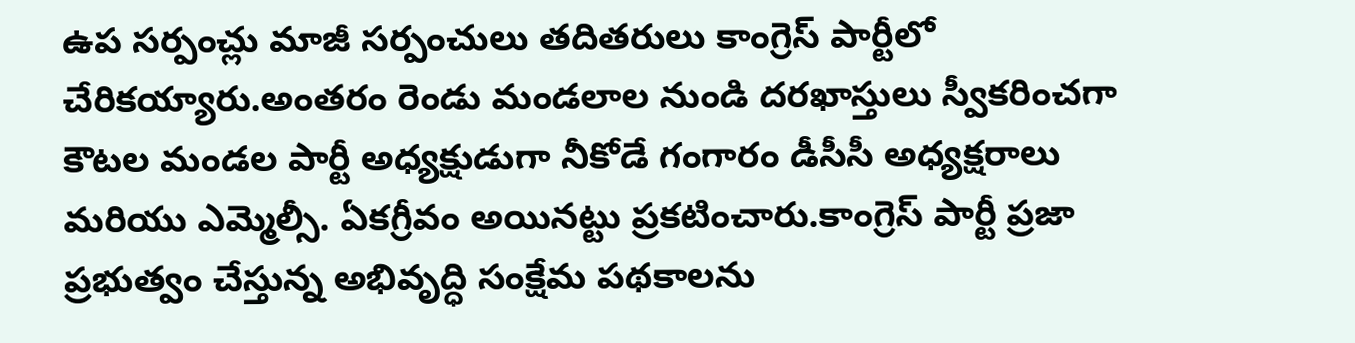ఉప సర్పంచ్లు మాజీ సర్పంచులు తదితరులు కాంగ్రెస్ పార్టీలో చేరికయ్యారు.అంతరం రెండు మండలాల నుండి దరఖాస్తులు స్వీకరించగా కౌటల మండల పార్టీ అధ్యక్షుడుగా నీకోడే గంగారం డీసీసీ అధ్యక్షరాలు మరియు ఎమ్మెల్సీ. ఏకగ్రీవం అయినట్టు ప్రకటించారు.కాంగ్రెస్ పార్టీ ప్రజా ప్రభుత్వం చేస్తున్న అభివృద్ధి సంక్షేమ పథకాలను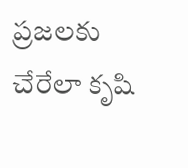ప్రజలకు చేరేలా కృషి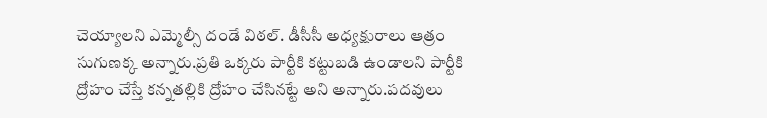చెయ్యాలని ఎమ్మెల్సీ దండే విఠల్. డీసీసీ అధ్యక్షురాలు ఆత్రం సుగుణక్క అన్నారు.ప్రతి ఒక్కరు పార్టీకి కట్టుబడి ఉండాలని పార్టీకి ద్రోహం చేస్తే కన్నతల్లికి ద్రోహం చేసినట్టే అని అన్నారు.పదవులు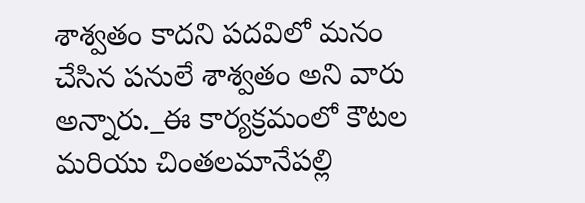శాశ్వతం కాదని పదవిలో మనం చేసిన పనులే శాశ్వతం అని వారు అన్నారు._ఈ కార్యక్రమంలో కౌటల మరియు చింతలమానేపల్లి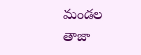మండల తాజా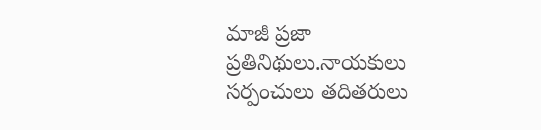మాజీ ప్రజా ప్రతినిథులు.నాయకులు సర్పంచులు తదితరులు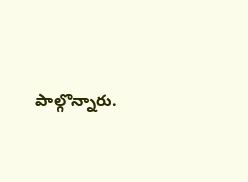పాల్గొన్నారు.